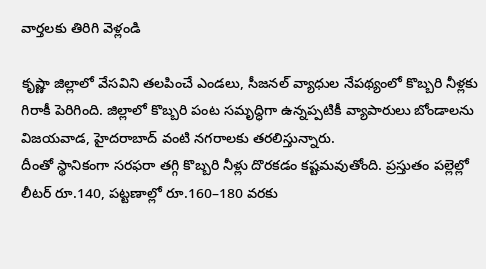వార్తలకు తిరిగి వెళ్లండి

కృష్ణా జిల్లాలో వేసవిని తలపించే ఎండలు, సీజనల్ వ్యాధుల నేపథ్యంలో కొబ్బరి నీళ్లకు గిరాకీ పెరిగింది. జిల్లాలో కొబ్బరి పంట సమృద్ధిగా ఉన్నప్పటికీ వ్యాపారులు బోండాలను విజయవాడ, హైదరాబాద్ వంటి నగరాలకు తరలిస్తున్నారు.
దీంతో స్థానికంగా సరఫరా తగ్గి కొబ్బరి నీళ్లు దొరకడం కష్టమవుతోంది. ప్రస్తుతం పల్లెల్లో లీటర్ రూ.140, పట్టణాల్లో రూ.160–180 వరకు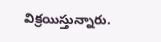విక్రయిస్తున్నారు.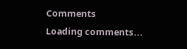Comments
Loading comments...